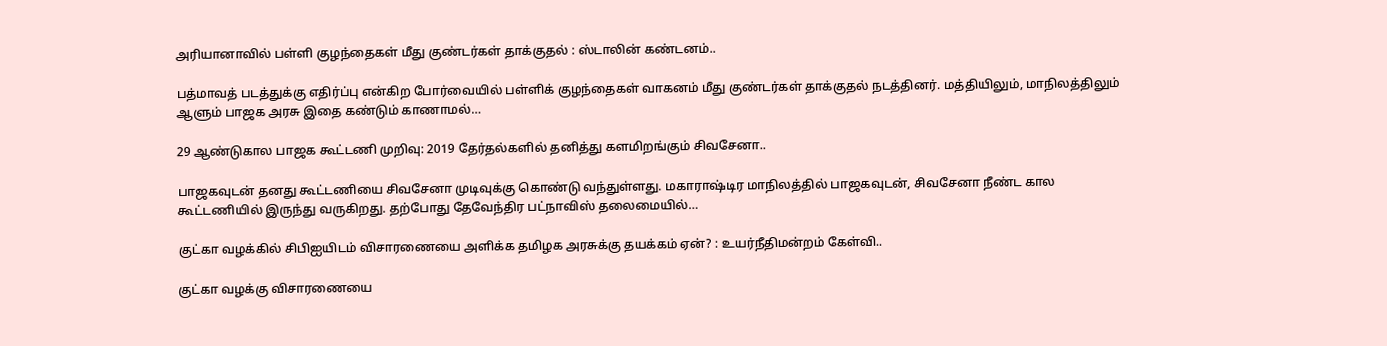அரியானாவில் பள்ளி குழந்தைகள் மீது குண்டர்கள் தாக்குதல் : ஸ்டாலின் கண்டனம்..

பத்மாவத் படத்துக்கு எதிர்ப்பு என்கிற போர்வையில் பள்ளிக் குழந்தைகள் வாகனம் மீது குண்டர்கள் தாக்குதல் நடத்தினர். மத்தியிலும், மாநிலத்திலும் ஆளும் பாஜக அரசு இதை கண்டும் காணாமல்…

29 ஆண்டுகால பாஜக கூட்டணி முறிவு: 2019 தேர்தல்களில் தனித்து களமிறங்கும் சிவசேனா..

பாஜகவுடன் தனது கூட்டணியை சிவசேனா முடிவுக்கு கொண்டு வந்துள்ளது. மகாராஷ்டிர மாநிலத்தில் பாஜகவுடன், சிவசேனா நீண்ட கால கூட்டணியில் இருந்து வருகிறது. தற்போது தேவேந்திர பட்நாவிஸ் தலைமையில்…

குட்கா வழக்கில் சிபிஐயிடம் விசாரணையை அளிக்க தமிழக அரசுக்கு தயக்கம் ஏன்? : உயர்நீதிமன்றம் கேள்வி..

குட்கா வழக்கு விசாரணையை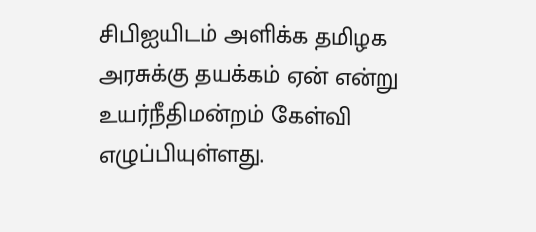சிபிஐயிடம் அளிக்க தமிழக அரசுக்கு தயக்கம் ஏன் என்று உயர்நீதிமன்றம் கேள்வி எழுப்பியுள்ளது.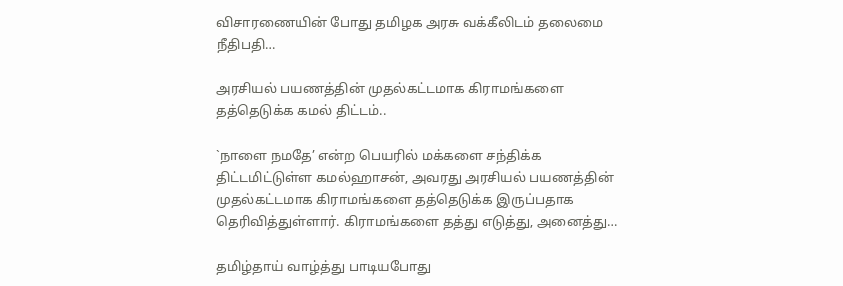விசாரணையின் போது தமிழக அரசு வக்கீலிடம் தலைமை நீதிபதி…

அரசியல் பயணத்தின் முதல்கட்டமாக கிராமங்களை தத்தெடுக்க கமல் திட்டம்..

`நாளை நமதே’ என்ற பெயரில் மக்களை சந்திக்க திட்டமிட்டுள்ள கமல்ஹாசன், அவரது அரசியல் பயணத்தின் முதல்கட்டமாக கிராமங்களை தத்தெடுக்க இருப்பதாக தெரிவித்துள்ளார். கிராமங்களை தத்து எடுத்து, அனைத்து…

தமிழ்தாய் வாழ்த்து பாடியபோது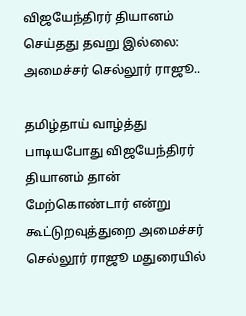விஜயேந்திரர் தியானம் செய்தது தவறு இல்லை: அமைச்சர் செல்லூர் ராஜூ..

தமிழ்தாய் வாழ்த்து பாடியபோது விஜயேந்திரர் தியானம் தான் மேற்கொண்டார் என்று கூட்டுறவுத்துறை அமைச்சர் செல்லூர் ராஜூ மதுரையில்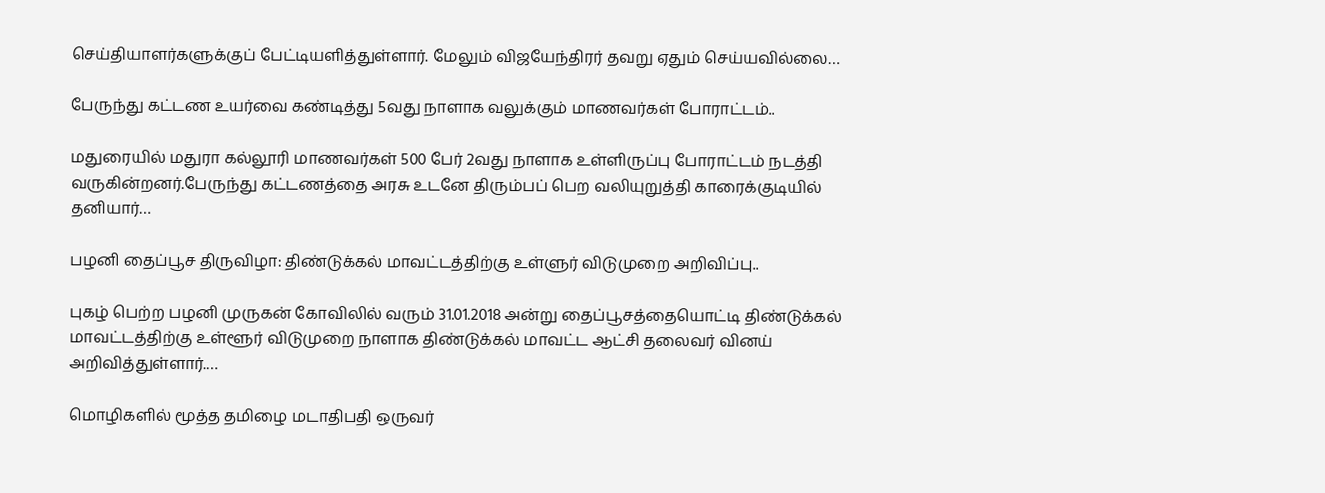செய்தியாளர்களுக்குப் பேட்டியளித்துள்ளார். மேலும் விஜயேந்திரர் தவறு ஏதும் செய்யவில்லை…

பேருந்து கட்டண உயர்வை கண்டித்து 5வது நாளாக வலுக்கும் மாணவர்கள் போராட்டம்..

மதுரையில் மதுரா கல்லூரி மாணவர்கள் 500 பேர் 2வது நாளாக உள்ளிருப்பு போராட்டம் நடத்தி வருகின்றனர்.பேருந்து கட்டணத்தை அரசு உடனே திரும்பப் பெற வலியுறுத்தி காரைக்குடியில் தனியார்…

பழனி தைப்பூச திருவிழா: திண்டுக்கல் மாவட்டத்திற்கு உள்ளுர் விடுமுறை அறிவிப்பு..

புகழ் பெற்ற பழனி முருகன் கோவிலில் வரும் 31.01.2018 அன்று தைப்பூசத்தையொட்டி திண்டுக்கல் மாவட்டத்திற்கு உள்ளூர் விடுமுறை நாளாக திண்டுக்கல் மாவட்ட ஆட்சி தலைவர் வினய் அறிவித்துள்ளார்.…

மொழிகளில் மூத்த தமிழை மடாதிபதி ஒருவர்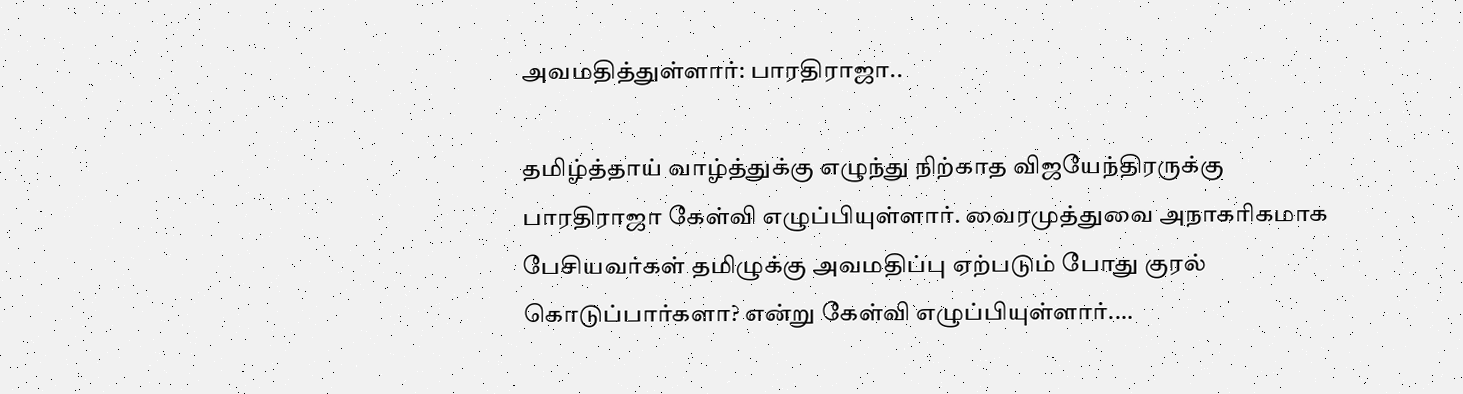அவமதித்துள்ளார்: பாரதிராஜா..

தமிழ்த்தாய் வாழ்த்துக்கு எழுந்து நிற்காத விஜயேந்திரருக்கு பாரதிராஜா கேள்வி எழுப்பியுள்ளார். வைரமுத்துவை அநாகரிகமாக பேசியவர்கள் தமிழுக்கு அவமதிப்பு ஏற்படும் போது குரல் கொடுப்பார்களா? என்று கேள்வி எழுப்பியுள்ளார்.…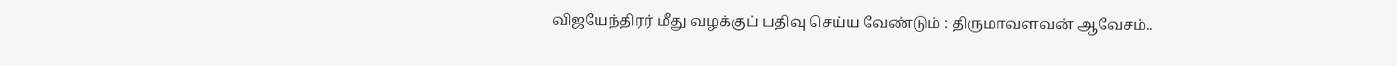விஜயேந்திரர் மீது வழக்குப் பதிவு செய்ய வேண்டும் : திருமாவளவன் ஆவேசம்..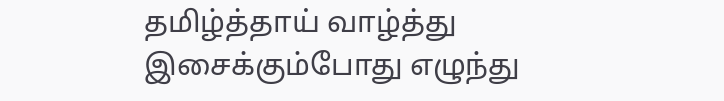தமிழ்த்தாய் வாழ்த்து இசைக்கும்போது எழுந்து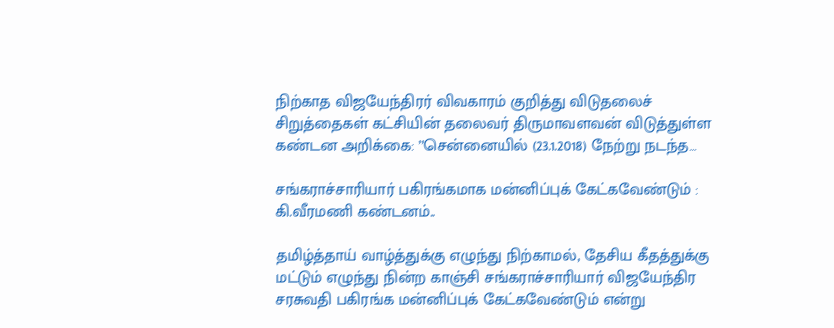நிற்காத விஜயேந்திரர் விவகாரம் குறித்து விடுதலைச் சிறுத்தைகள் கட்சியின் தலைவர் திருமாவளவன் விடுத்துள்ள கண்டன அறிக்கை: ’’சென்னையில் (23.1.2018) நேற்று நடந்த…

சங்கராச்சாரியார் பகிரங்கமாக மன்னிப்புக் கேட்கவேண்டும் : கி.வீரமணி கண்டனம்..

தமிழ்த்தாய் வாழ்த்துக்கு எழுந்து நிற்காமல், தேசிய கீதத்துக்கு மட்டும் எழுந்து நின்ற காஞ்சி சங்கராச்சாரியார் விஜயேந்திர சரசுவதி பகிரங்க மன்னிப்புக் கேட்கவேண்டும் என்று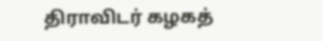திராவிடர் கழகத்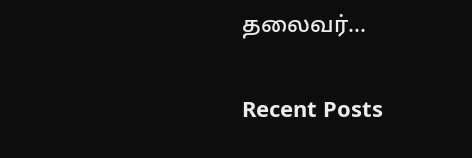தலைவர்…

Recent Posts